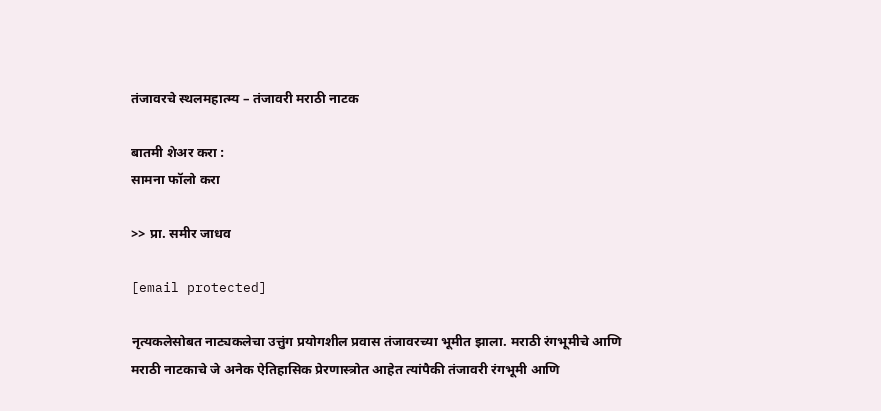तंजावरचे स्थलमहात्म्य – तंजावरी मराठी नाटक

बातमी शेअर करा :
सामना फॉलो करा

>> प्रा. समीर जाधव

[email protected]

नृत्यकलेसोबत नाट्यकलेचा उत्तुंग प्रयोगशील प्रवास तंजावरच्या भूमीत झाला. मराठी रंगभूमीचे आणि मराठी नाटकाचे जे अनेक ऐतिहासिक प्रेरणास्त्रोत आहेत त्यांपैकी तंजावरी रंगभूमी आणि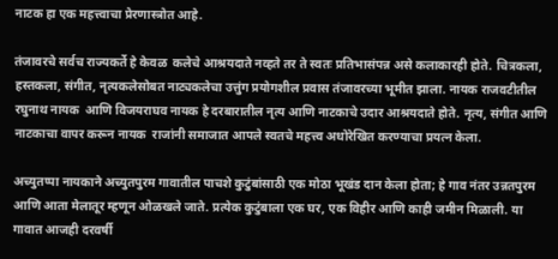नाटक हा एक महत्त्वाचा प्रेरणास्त्रोत आहे.

तंजावरचे सर्वच राज्यकर्ते हे केवळ  कलेचे आश्रयदाते नव्हते तर ते स्वतः प्रतिभासंपन्न असे कलाकारही होते. चित्रकला, हस्तकला, संगीत, नृत्यकलेसोबत नाट्यकलेचा उत्तुंग प्रयोगशील प्रवास तंजावरच्या भूमीत झाला. नायक राजवटीतील  रघुनाथ नायक  आणि विजयराघव नायक हे दरबारातील नृत्य आणि नाटकाचे उदार आश्रयदाते होते. नृत्य, संगीत आणि नाटकाचा वापर करून नायक  राजांनी समाजात आपले स्वतचे महत्त्व अधोरेखित करण्याचा प्रयत्न केला.

अच्युतप्पा नायकाने अच्युतपुरम गावातील पाचशे कुटुंबांसाठी एक मोठा भूखंड दान केला होता; हे गाव नंतर उन्नतपुरम आणि आता मेलातूर म्हणून ओळखले जाते. प्रत्येक कुटुंबाला एक घर, एक विहीर आणि काही जमीन मिळाली. या गावात आजही दरवर्षी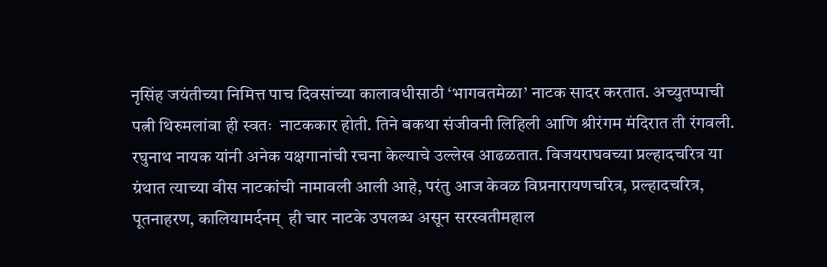नृसिंह जयंतीच्या निमित्त पाच दिवसांच्या कालावधीसाठी ‘भागवतमेळा’ नाटक सादर करतात. अच्युतप्पाची पत्नी थिरुमलांबा ही स्वतः  नाटककार होती. तिने बकथा संजीवनी लिहिली आणि श्रीरंगम मंदिरात ती रंगवली. रघुनाथ नायक यांनी अनेक यक्षगानांची रचना केल्याचे उल्लेख आढळतात. विजयराघवच्या प्रल्हादचरित्र या ग्रंथात त्याच्या वीस नाटकांची नामावली आली आहे, परंतु आज केवळ विप्रनारायणचरित्र, प्रल्हादचरित्र, पूतनाहरण, कालियामर्दनम्  ही चार नाटके उपलब्ध असून सरस्वतीमहाल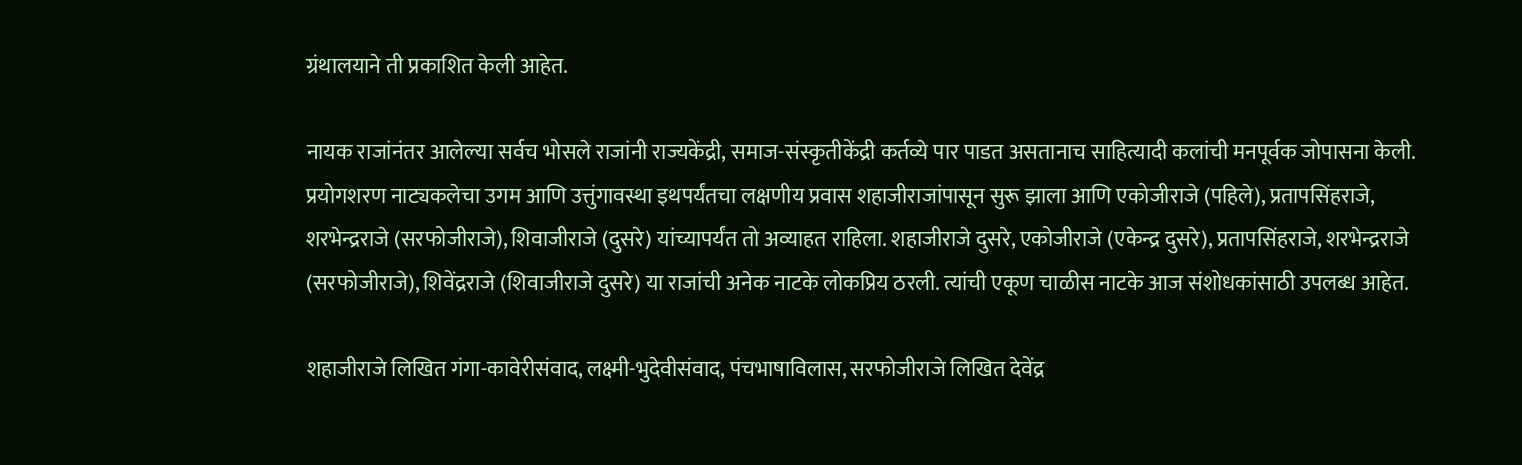ग्रंथालयाने ती प्रकाशित केली आहेत.

नायक राजांनंतर आलेल्या सर्वच भोसले राजांनी राज्यकेंद्री, समाज-संस्कृतीकेंद्री कर्तव्ये पार पाडत असतानाच साहित्यादी कलांची मनपूर्वक जोपासना केली. प्रयोगशरण नाट्यकलेचा उगम आणि उत्तुंगावस्था इथपर्यंतचा लक्षणीय प्रवास शहाजीराजांपासून सुरू झाला आणि एकोजीराजे (पहिले), प्रतापसिंहराजे, शरभेन्द्रराजे (सरफोजीराजे), शिवाजीराजे (दुसरे) यांच्यापर्यंत तो अव्याहत राहिला. शहाजीराजे दुसरे, एकोजीराजे (एकेन्द्र दुसरे), प्रतापसिंहराजे, शरभेन्द्रराजे (सरफोजीराजे), शिवेंद्रराजे (शिवाजीराजे दुसरे) या राजांची अनेक नाटके लोकप्रिय ठरली. त्यांची एकूण चाळीस नाटके आज संशोधकांसाठी उपलब्ध आहेत.

शहाजीराजे लिखित गंगा-कावेरीसंवाद, लक्ष्मी-भुदेवीसंवाद, पंचभाषाविलास, सरफोजीराजे लिखित देवेंद्र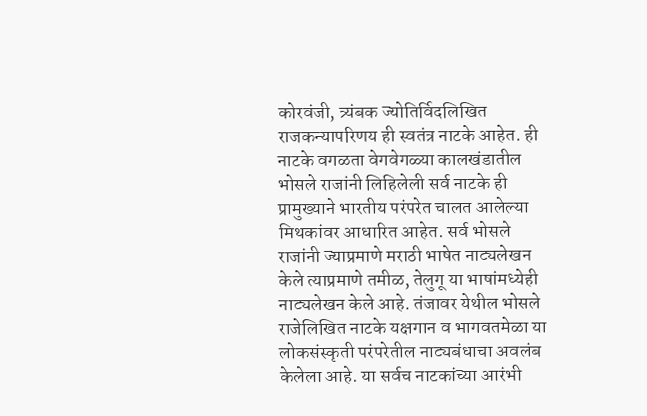कोरवंजी, त्र्यंबक ज्योतिर्विदलिखित राजकन्यापरिणय ही स्वतंत्र नाटके आहेत. ही नाटके वगळता वेगवेगळ्या कालखंडातील भोसले राजांनी लिहिलेली सर्व नाटके ही प्रामुख्याने भारतीय परंपरेत चालत आलेल्या मिथकांवर आधारित आहेत. सर्व भोसले राजांनी ज्याप्रमाणे मराठी भाषेत नाट्यलेखन केले त्याप्रमाणे तमीळ, तेलुगू या भाषांमध्येही नाट्यलेखन केले आहे. तंजावर येथील भोसले राजेलिखित नाटके यक्षगान व भागवतमेळा या लोकसंस्कृती परंपरेतील नाट्यबंधाचा अवलंब केलेला आहे. या सर्वच नाटकांच्या आरंभी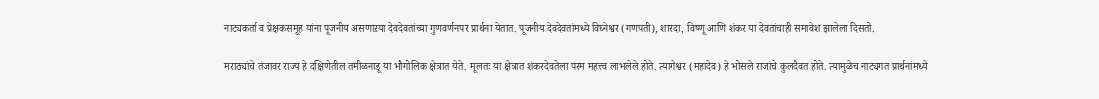नाट्यकर्ता व प्रेक्षकसमूह यांना पूजनीय असणाऱया देवदेवतांच्या गुणवर्णनपर प्रार्थना येतात. पूजनीय देवदेवतांमध्ये विघ्नेश्वर (गणपती), शारदा, विष्णू आणि शंकर या देवतांचाही समावेश झालेला दिसतो.

मराठ्यांचे तंजावर राज्य हे दक्षिणेतील तमीळनाडू या भौगोलिक क्षेत्रात येते. मूलतः या क्षेत्रात शंकरदेवतेला परम महत्त्व लाभलेले होते. त्यागेश्वर (महादेव) हे भोसले राजांचे कुलदैवत होते. त्यामुळेच नाट्यगत प्रार्थनांमध्ये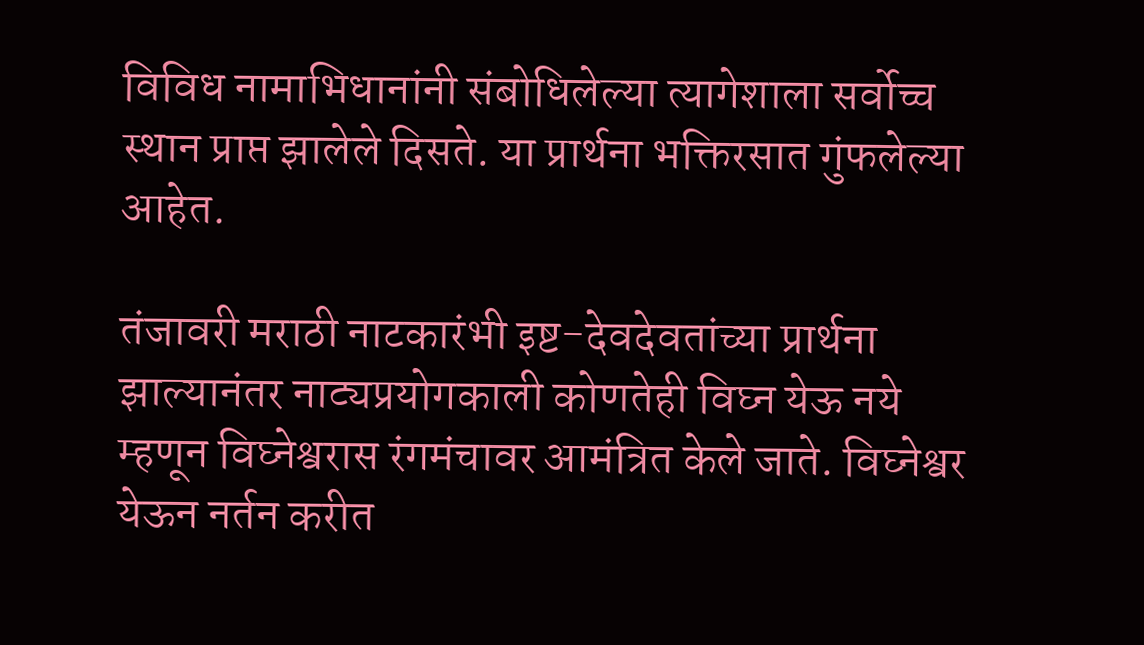विविध नामाभिधानांनी संबोधिलेल्या त्यागेशाला सर्वोच्च स्थान प्राप्त झालेले दिसते. या प्रार्थना भक्तिरसात गुंफलेल्या आहेत.

तंजावरी मराठी नाटकारंभी इष्ट-देवदेवतांच्या प्रार्थना झाल्यानंतर नाट्यप्रयोगकाली कोणतेही विघ्न येऊ नये म्हणून विघ्नेश्वरास रंगमंचावर आमंत्रित केले जाते. विघ्नेश्वर येऊन नर्तन करीत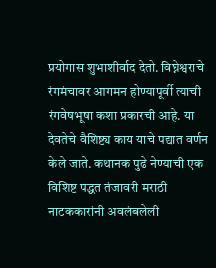प्रयोगास शुभाशीर्वाद देतो. विघ्नेश्वराचे रंगमंचावर आगमन होण्यापूर्वी त्याची रंगवेषभूषा कशा प्रकारची आहे. या देवतेचे वैशिष्ट्य काय याचे पद्यात वर्णन केले जाते. कथानक पुढे नेण्याची एक विशिष्ट पद्धत तंजावरी मराठी नाटककारांनी अवलंबलेली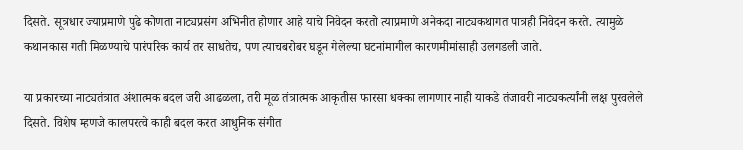दिसते. सूत्रधार ज्याप्रमाणे पुढे कोणता नाट्यप्रसंग अभिनीत होणार आहे याचे निवेदन करतो त्याप्रमाणे अनेकदा नाट्यकथागत पात्रही निवेदन करते. त्यामुळे कथानकास गती मिळण्याचे पारंपरिक कार्य तर साधतेच, पण त्याचबरोबर घडून गेलेल्या घटनांमागील कारणमीमांसाही उलगडली जाते.

या प्रकारच्या नाट्यतंत्रात अंशात्मक बदल जरी आढळला, तरी मूळ तंत्रात्मक आकृतीस फारसा धक्का लागणार नाही याकडे तंजावरी नाट्यकर्त्यांनी लक्ष पुरवलेले दिसते. विशेष म्हणजे कालपरत्वे काही बदल करत आधुनिक संगीत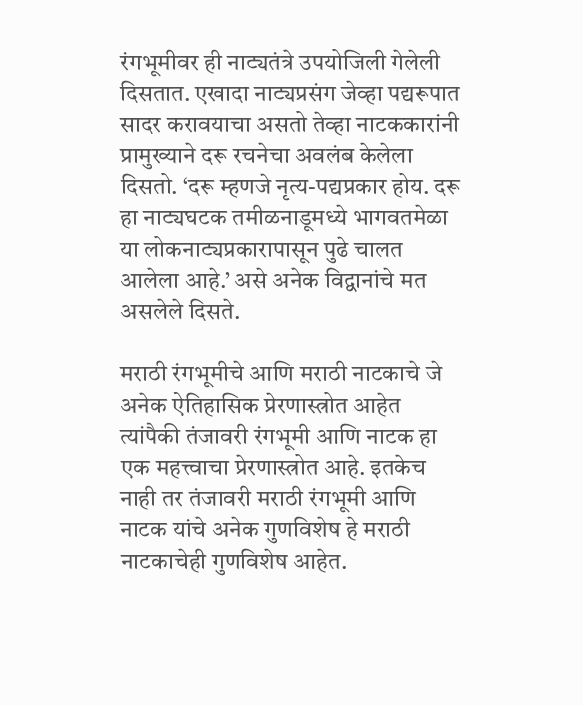रंगभूमीवर ही नाट्यतंत्रे उपयोजिली गेलेली दिसतात. एखादा नाट्यप्रसंग जेव्हा पद्यरूपात सादर करावयाचा असतो तेव्हा नाटककारांनी प्रामुख्याने दरू रचनेचा अवलंब केलेला दिसतो. ‘दरू म्हणजे नृत्य-पद्यप्रकार होय. दरू हा नाट्यघटक तमीळनाडूमध्ये भागवतमेळा या लोकनाट्यप्रकारापासून पुढे चालत आलेला आहे.’ असे अनेक विद्वानांचे मत असलेले दिसते.

मराठी रंगभूमीचे आणि मराठी नाटकाचे जे अनेक ऐतिहासिक प्रेरणास्त्रोत आहेत त्यांपैकी तंजावरी रंगभूमी आणि नाटक हा एक महत्त्वाचा प्रेरणास्त्रोत आहे. इतकेच नाही तर तंजावरी मराठी रंगभूमी आणि नाटक यांचे अनेक गुणविशेष हे मराठी नाटकाचेही गुणविशेष आहेत.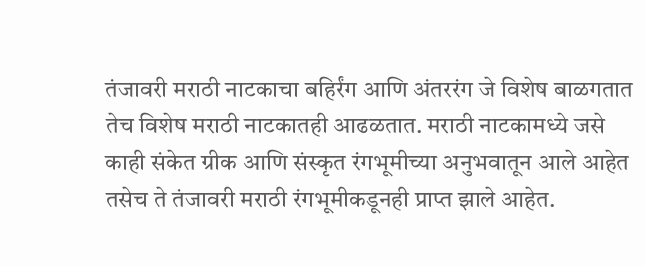तंजावरी मराठी नाटकाचा बहिर्रंग आणि अंतररंग जे विशेष बाळगतात तेच विशेष मराठी नाटकातही आढळतात. मराठी नाटकामध्ये जसे काही संकेत ग्रीक आणि संस्कृत रंगभूमीच्या अनुभवातून आले आहेत तसेच ते तंजावरी मराठी रंगभूमीकडूनही प्राप्त झाले आहेत.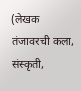(लेखक तंजावरची कला, संस्कृती,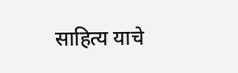साहित्य याचे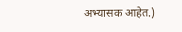अभ्यासक आहेत.)